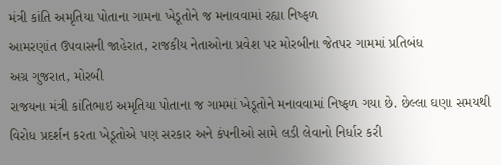મંત્રી કાંતિ અમૃતિયા પોતાના ગામના ખેડૂતોને જ મનાવવામાં રહ્યા નિષ્ફળ
આમરણાંત ઉપવાસની જાહેરાત, રાજકીય નેતાઓના પ્રવેશ પર મોરબીના જેતપર ગામમાં પ્રતિબંધ
અગ્ર ગુજરાત, મોરબી
રાજયના મંત્રી કાંતિભાઇ અમૃતિયા પોતાના જ ગામમાં ખેડૂતોને મનાવવામાં નિષ્ફળ ગયા છે. છેલ્લા ઘણા સમયથી વિરોધ પ્રદર્શન કરતા ખેડૂતોએ પણ સરકાર અને કંપનીઓ સામે લડી લેવાનો નિર્ધાર કરી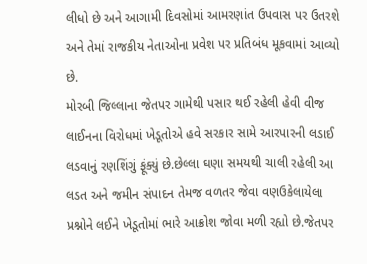લીધો છે અને આગામી દિવસોમાં આમરણાંત ઉપવાસ પર ઉતરશે અને તેમાં રાજકીય નેતાઓના પ્રવેશ પર પ્રતિબંધ મૂકવામાં આવ્યો છે.
મોરબી જિલ્લાના જેતપર ગામેથી પસાર થઈ રહેલી હેવી વીજ લાઈનના વિરોધમાં ખેડૂતોએ હવે સરકાર સામે આરપારની લડાઈ લડવાનું રણશિંગું ફૂંક્યું છે.છેલ્લા ઘણા સમયથી ચાલી રહેલી આ લડત અને જમીન સંપાદન તેમજ વળતર જેવા વણઉકેલાયેલા પ્રશ્નોને લઈને ખેડૂતોમાં ભારે આક્રોશ જોવા મળી રહ્યો છે.જેતપર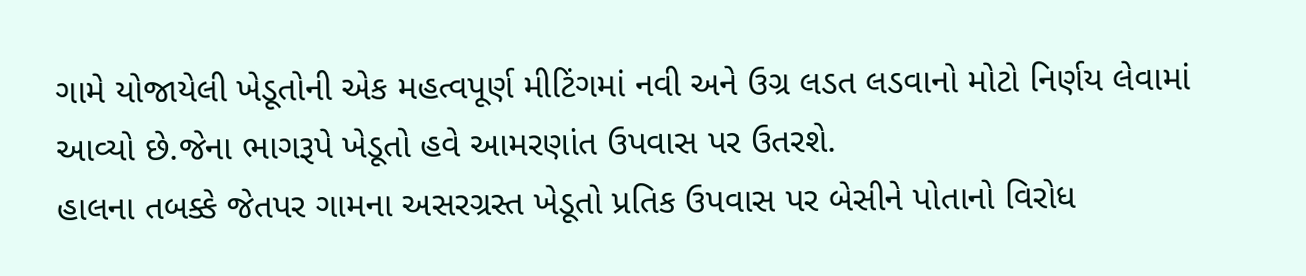ગામે યોજાયેલી ખેડૂતોની એક મહત્વપૂર્ણ મીટિંગમાં નવી અને ઉગ્ર લડત લડવાનો મોટો નિર્ણય લેવામાં આવ્યો છે.જેના ભાગરૂપે ખેડૂતો હવે આમરણાંત ઉપવાસ પર ઉતરશે.
હાલના તબક્કે જેતપર ગામના અસરગ્રસ્ત ખેડૂતો પ્રતિક ઉપવાસ પર બેસીને પોતાનો વિરોધ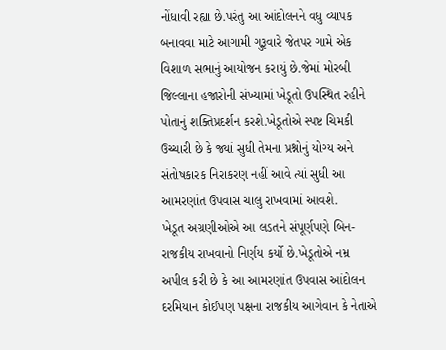નોંધાવી રહ્યા છે.પરંતુ આ આંદોલનને વધુ વ્યાપક બનાવવા માટે આગામી ગુરૂવારે જેતપર ગામે એક વિશાળ સભાનું આયોજન કરાયું છે.જેમાં મોરબી જિલ્લાના હજારોની સંખ્યામાં ખેડૂતો ઉપસ્થિત રહીને પોતાનું શક્તિપ્રદર્શન કરશે.ખેડૂતોએ સ્પષ્ટ ચિમકી ઉચ્ચારી છે કે જ્યાં સુધી તેમના પ્રશ્નોનું યોગ્ય અને સંતોષકારક નિરાકરણ નહીં આવે ત્યાં સુધી આ આમરણાંત ઉપવાસ ચાલુ રાખવામાં આવશે.
ખેડૂત અગ્રણીઓએ આ લડતને સંપૂર્ણપણે બિન-રાજકીય રાખવાનો નિર્ણય કર્યો છે.ખેડૂતોએ નમ્ર અપીલ કરી છે કે આ આમરણાંત ઉપવાસ આંદોલન દરમિયાન કોઈપણ પક્ષના રાજકીય આગેવાન કે નેતાએ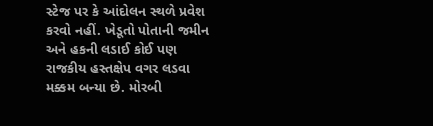સ્ટેજ પર કે આંદોલન સ્થળે પ્રવેશ કરવો નહીં. ખેડૂતો પોતાની જમીન અને હકની લડાઈ કોઈ પણ રાજકીય હસ્તક્ષેપ વગર લડવા મક્કમ બન્યા છે. મોરબી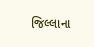જિલ્લાના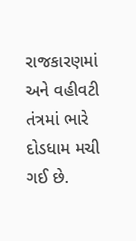રાજકારણમાં અને વહીવટી તંત્રમાં ભારે દોડધામ મચી ગઈ છે.